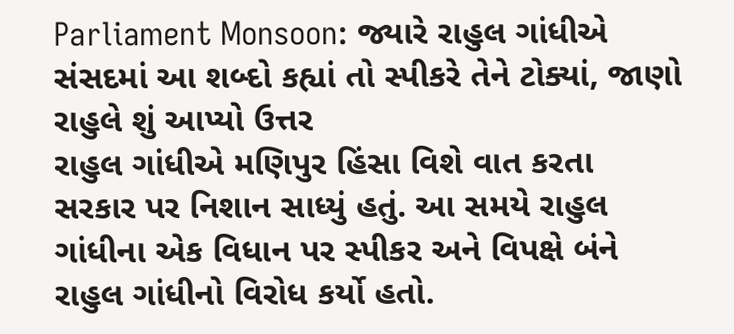Parliament Monsoon: જ્યારે રાહુલ ગાંધીએ સંસદમાં આ શબ્દો કહ્યાં તો સ્પીકરે તેને ટોક્યાં, જાણો રાહુલે શું આપ્યો ઉત્તર
રાહુલ ગાંધીએ મણિપુર હિંસા વિશે વાત કરતા સરકાર પર નિશાન સાધ્યું હતું. આ સમયે રાહુલ ગાંધીના એક વિધાન પર સ્પીકર અને વિપક્ષે બંને રાહુલ ગાંધીનો વિરોધ કર્યો હતો.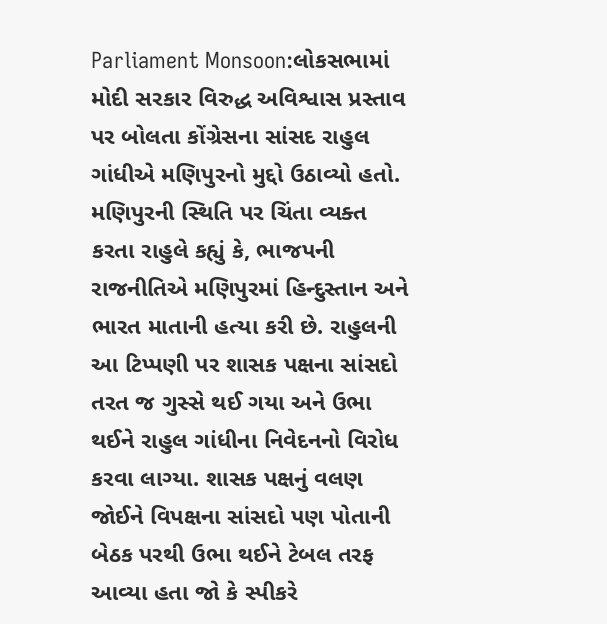Parliament Monsoon:લોકસભામાં મોદી સરકાર વિરુદ્ધ અવિશ્વાસ પ્રસ્તાવ પર બોલતા કોંગ્રેસના સાંસદ રાહુલ ગાંધીએ મણિપુરનો મુદ્દો ઉઠાવ્યો હતો. મણિપુરની સ્થિતિ પર ચિંતા વ્યક્ત કરતા રાહુલે કહ્યું કે, ભાજપની રાજનીતિએ મણિપુરમાં હિન્દુસ્તાન અને ભારત માતાની હત્યા કરી છે. રાહુલની આ ટિપ્પણી પર શાસક પક્ષના સાંસદો તરત જ ગુસ્સે થઈ ગયા અને ઉભા થઈને રાહુલ ગાંધીના નિવેદનનો વિરોધ કરવા લાગ્યા. શાસક પક્ષનું વલણ જોઈને વિપક્ષના સાંસદો પણ પોતાની બેઠક પરથી ઉભા થઈને ટેબલ તરફ આવ્યા હતા જો કે સ્પીકરે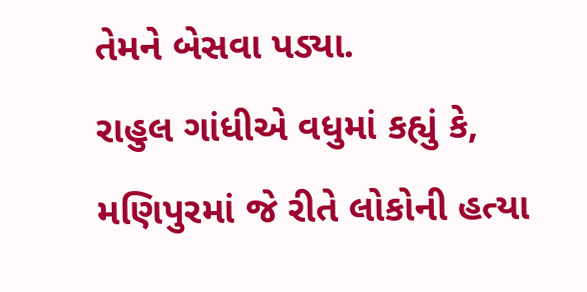તેમને બેસવા પડ્યા.
રાહુલ ગાંધીએ વધુમાં કહ્યું કે, મણિપુરમાં જે રીતે લોકોની હત્યા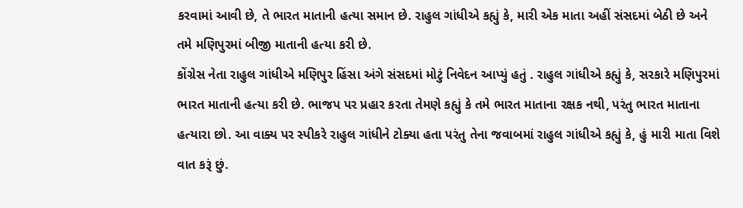કરવામાં આવી છે, તે ભારત માતાની હત્યા સમાન છે. રાહુલ ગાંધીએ કહ્યું કે, મારી એક માતા અહીં સંસદમાં બેઠી છે અને તમે મણિપુરમાં બીજી માતાની હત્યા કરી છે.
કોંગ્રેસ નેતા રાહુલ ગાંધીએ મણિપુર હિંસા અંગે સંસદમાં મોટું નિવેદન આપ્યું હતું . રાહુલ ગાંધીએ કહ્યું કે, સરકારે મણિપુરમાં ભારત માતાની હત્યા કરી છે. ભાજપ પર પ્રહાર કરતા તેમણે કહ્યું કે તમે ભારત માતાના રક્ષક નથી, પરંતુ ભારત માતાના હત્યારા છો. આ વાક્ય પર સ્પીકરે રાહુલ ગાંધીને ટોક્યા હતા પરંતુ તેના જવાબમાં રાહુલ ગાંધીએ કહ્યું કે, હું મારી માતા વિશે વાત કરૂં છું.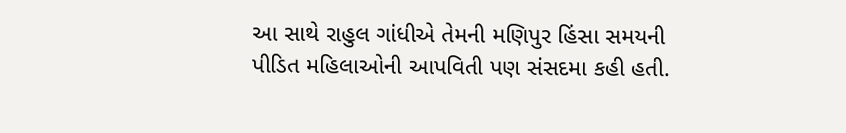આ સાથે રાહુલ ગાંધીએ તેમની મણિપુર હિંસા સમયની પીડિત મહિલાઓની આપવિતી પણ સંસદમા કહી હતી.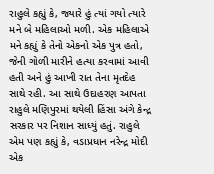રાહુલે કહ્યું કે, જ્યારે હું ત્યાં ગયો ત્યારે મને બે મહિલાઓ મળી. એક મહિલાએ મને કહ્યું કે તેનો એકનો એક પુત્ર હતો, જેની ગોળી મારીને હત્યા કરવામાં આવી હતી અને હું આખી રાત તેના મૃતદેહ સાથે રહી. આ સાથે ઉદાહરણ આપતા રાહુલે મણિપુરમાં થયેલી હિંસા અંગે કેન્દ્ર સરકાર પર નિશાન સાધ્યું હતું. રાહુલે એમ પણ કહ્યું કે, વડાપ્રધાન નરેન્દ્ર મોદી એક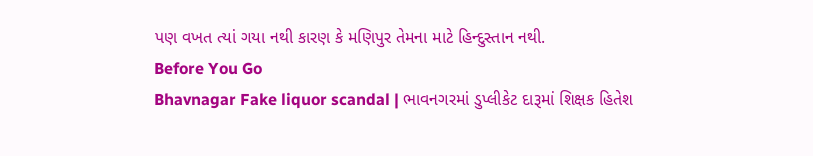પણ વખત ત્યાં ગયા નથી કારણ કે મણિપુર તેમના માટે હિન્દુસ્તાન નથી.
Before You Go
Bhavnagar Fake liquor scandal | ભાવનગરમાં ડુપ્લીકેટ દારૂમાં શિક્ષક હિતેશ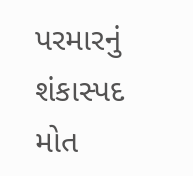પરમારનું શંકાસ્પદ મોત